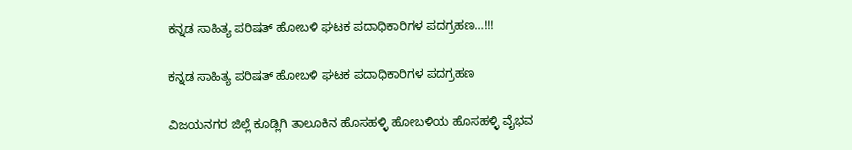ಕನ್ನಡ ಸಾಹಿತ್ಯ ಪರಿಷತ್ ಹೋಬಳಿ ಘಟಕ ಪದಾಧಿಕಾರಿಗಳ ಪದಗ್ರಹಣ…!!!

ಕನ್ನಡ ಸಾಹಿತ್ಯ ಪರಿಷತ್ ಹೋಬಳಿ ಘಟಕ ಪದಾಧಿಕಾರಿಗಳ ಪದಗ್ರಹಣ

ವಿಜಯನಗರ ಜಿಲ್ಲೆ ಕೂಡ್ಲಿಗಿ ತಾಲೂಕಿನ ಹೊಸಹಳ್ಳಿ ಹೋಬಳಿಯ ಹೊಸಹಳ್ಳಿ ವೈಭವ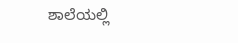ಶಾಲೆಯಲ್ಲಿ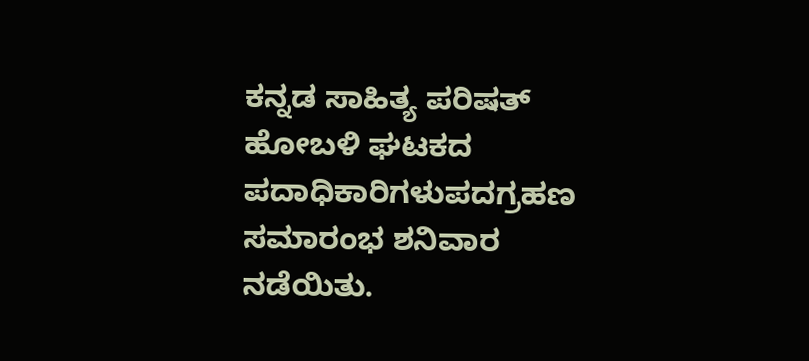ಕನ್ನಡ ಸಾಹಿತ್ಯ ಪರಿಷತ್ ಹೋಬಳಿ ಘಟಕದ ಪದಾಧಿಕಾರಿಗಳುಪದಗ್ರಹಣ ಸಮಾರಂಭ ಶನಿವಾರ ನಡೆಯಿತು.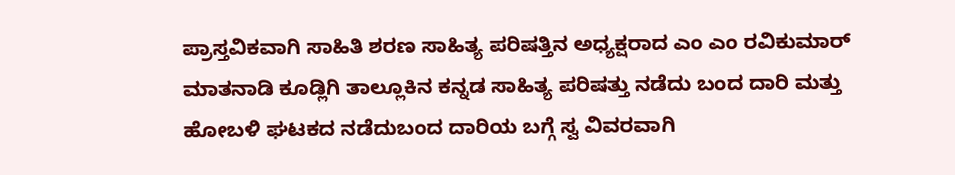ಪ್ರಾಸ್ತವಿಕವಾಗಿ ಸಾಹಿತಿ ಶರಣ ಸಾಹಿತ್ಯ ಪರಿಷತ್ತಿನ ಅಧ್ಯಕ್ಷರಾದ ಎಂ ಎಂ ರವಿಕುಮಾರ್ ಮಾತನಾಡಿ ಕೂಡ್ಲಿಗಿ ತಾಲ್ಲೂಕಿನ ಕನ್ನಡ ಸಾಹಿತ್ಯ ಪರಿಷತ್ತು ನಡೆದು ಬಂದ ದಾರಿ ಮತ್ತು ಹೋಬಳಿ ಘಟಕದ ನಡೆದುಬಂದ ದಾರಿಯ ಬಗ್ಗೆ ಸ್ವ ವಿವರವಾಗಿ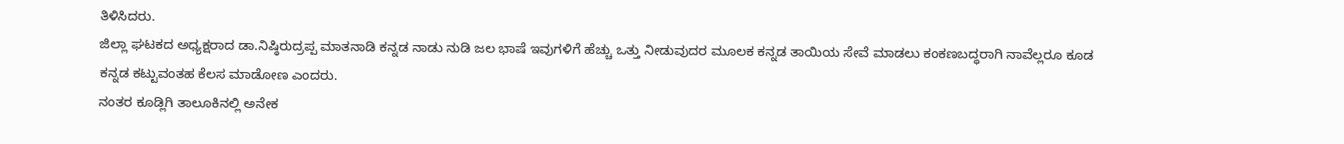ತಿಳಿಸಿದರು.
ಜಿಲ್ಲಾ ಘಟಕದ ಅಧ್ಯಕ್ಷರಾದ ಡಾ.ನಿಷ್ಠಿರುದ್ರಪ್ಪ ಮಾತನಾಡಿ ಕನ್ನಡ ನಾಡು ನುಡಿ ಜಲ ಭಾಷೆ ಇವುಗಳಿಗೆ ಹೆಚ್ಚು ಒತ್ತು ನೀಡುವುದರ ಮೂಲಕ ಕನ್ನಡ ತಾಯಿಯ ಸೇವೆ ಮಾಡಲು ಕಂಕಣಬದ್ಧರಾಗಿ ನಾವೆಲ್ಲರೂ ಕೂಡ ಕನ್ನಡ ಕಟ್ಟುವಂತಹ ಕೆಲಸ ಮಾಡೋಣ ಎಂದರು.
ನಂತರ ಕೂಡ್ಲಿಗಿ ತಾಲೂಕಿನಲ್ಲಿ ಅನೇಕ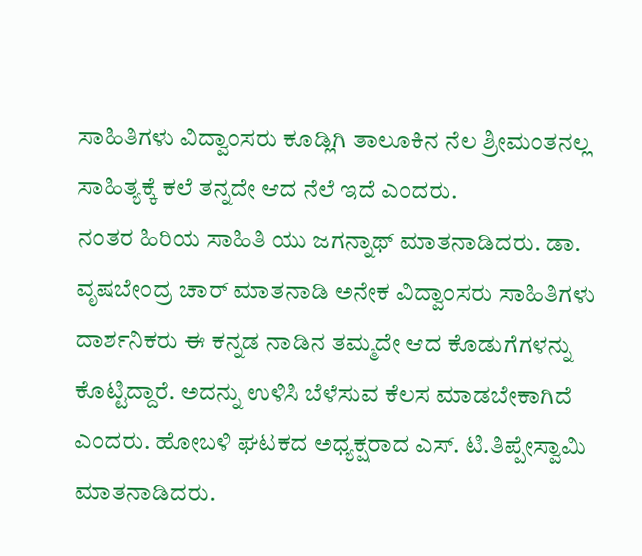ಸಾಹಿತಿಗಳು ವಿದ್ವಾಂಸರು ಕೂಡ್ಲಿಗಿ ತಾಲೂಕಿನ ನೆಲ ಶ್ರೀಮಂತನಲ್ಲ ಸಾಹಿತ್ಯಕ್ಕೆ ಕಲೆ ತನ್ನದೇ ಆದ ನೆಲೆ ಇದೆ ಎಂದರು.
ನಂತರ ಹಿರಿಯ ಸಾಹಿತಿ ಯು ಜಗನ್ನಾಥ್ ಮಾತನಾಡಿದರು. ಡಾ. ವೃಷಬೇಂದ್ರ ಚಾರ್ ಮಾತನಾಡಿ ಅನೇಕ ವಿದ್ವಾಂಸರು ಸಾಹಿತಿಗಳು ದಾರ್ಶನಿಕರು ಈ ಕನ್ನಡ ನಾಡಿನ ತಮ್ಮದೇ ಆದ ಕೊಡುಗೆಗಳನ್ನು ಕೊಟ್ಟಿದ್ದಾರೆ. ಅದನ್ನು ಉಳಿಸಿ ಬೆಳೆಸುವ ಕೆಲಸ ಮಾಡಬೇಕಾಗಿದೆ ಎಂದರು. ಹೋಬಳಿ ಘಟಕದ ಅಧ್ಯಕ್ಷರಾದ ಎಸ್. ಟಿ.ತಿಪ್ಪೇಸ್ವಾಮಿ ಮಾತನಾಡಿದರು.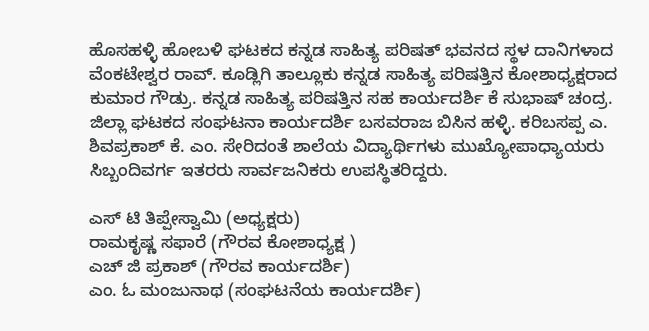ಹೊಸಹಳ್ಳಿ ಹೋಬಳಿ ಘಟಕದ ಕನ್ನಡ ಸಾಹಿತ್ಯ ಪರಿಷತ್ ಭವನದ ಸ್ಥಳ ದಾನಿಗಳಾದ ವೆಂಕಟೇಶ್ವರ ರಾವ್. ಕೂಡ್ಲಿಗಿ ತಾಲ್ಲೂಕು ಕನ್ನಡ ಸಾಹಿತ್ಯ ಪರಿಷತ್ತಿನ ಕೋಶಾಧ್ಯಕ್ಷರಾದ ಕುಮಾರ ಗೌಡ್ರು. ಕನ್ನಡ ಸಾಹಿತ್ಯ ಪರಿಷತ್ತಿನ ಸಹ ಕಾರ್ಯದರ್ಶಿ ಕೆ ಸುಭಾಷ್ ಚಂದ್ರ.
ಜಿಲ್ಲಾ ಘಟಕದ ಸಂಘಟನಾ ಕಾರ್ಯದರ್ಶಿ ಬಸವರಾಜ ಬಿಸಿನ ಹಳ್ಳಿ. ಕರಿಬಸಪ್ಪ ಎ. ಶಿವಪ್ರಕಾಶ್ ಕೆ. ಎಂ. ಸೇರಿದಂತೆ ಶಾಲೆಯ ವಿದ್ಯಾರ್ಥಿಗಳು ಮುಖ್ಯೋಪಾಧ್ಯಾಯರು ಸಿಬ್ಬಂದಿವರ್ಗ ಇತರರು ಸಾರ್ವಜನಿಕರು ಉಪಸ್ಥಿತರಿದ್ದರು.

ಎಸ್ ಟಿ ತಿಪ್ಪೇಸ್ವಾಮಿ (ಅಧ್ಯಕ್ಷರು)
ರಾಮಕೃಷ್ಣ ಸಫಾರೆ (ಗೌರವ ಕೋಶಾಧ್ಯಕ್ಷ )
ಎಚ್ ಜಿ ಪ್ರಕಾಶ್ (ಗೌರವ ಕಾರ್ಯದರ್ಶಿ)
ಎಂ. ಓ ಮಂಜುನಾಥ (ಸಂಘಟನೆಯ ಕಾರ್ಯದರ್ಶಿ)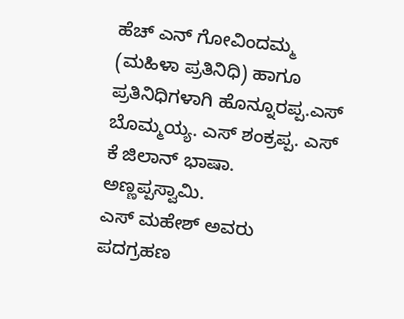ಹೆಚ್ ಎನ್ ಗೋವಿಂದಮ್ಮ (ಮಹಿಳಾ ಪ್ರತಿನಿಧಿ) ಹಾಗೂ ಪ್ರತಿನಿಧಿಗಳಾಗಿ ಹೊನ್ನೂರಪ್ಪ.ಎಸ್ ಬೊಮ್ಮಯ್ಯ. ಎಸ್ ಶಂಕ್ರಪ್ಪ. ಎಸ್ ಕೆ ಜಿಲಾನ್ ಭಾಷಾ. ಅಣ್ಣಪ್ಪಸ್ವಾಮಿ.
ಎಸ್ ಮಹೇಶ್ ಅವರು ಪದಗ್ರಹಣ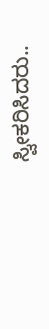ಸ್ವೀಕರಿಸಿದರು..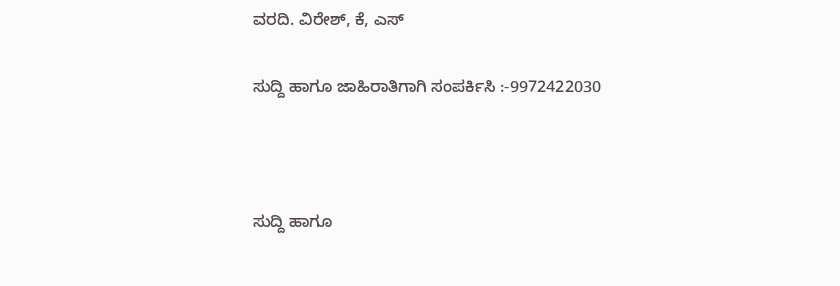ವರದಿ. ವಿರೇಶ್, ಕೆ, ಎಸ್

ಸುದ್ದಿ ಹಾಗೂ ಜಾಹಿರಾತಿಗಾಗಿ ಸಂಪರ್ಕಿಸಿ :-9972422030



ಸುದ್ದಿ ಹಾಗೂ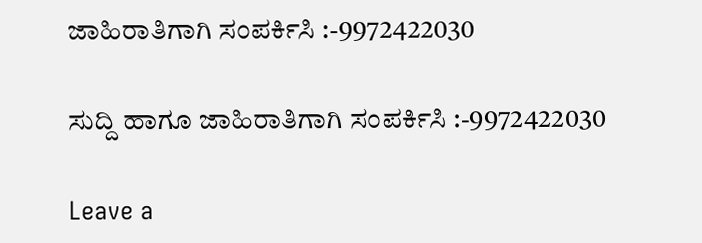ಜಾಹಿರಾತಿಗಾಗಿ ಸಂಪರ್ಕಿಸಿ :-9972422030

ಸುದ್ದಿ ಹಾಗೂ ಜಾಹಿರಾತಿಗಾಗಿ ಸಂಪರ್ಕಿಸಿ :-9972422030

Leave a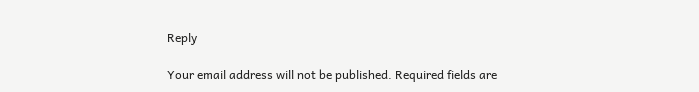Reply

Your email address will not be published. Required fields are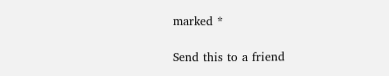marked *

Send this to a friend